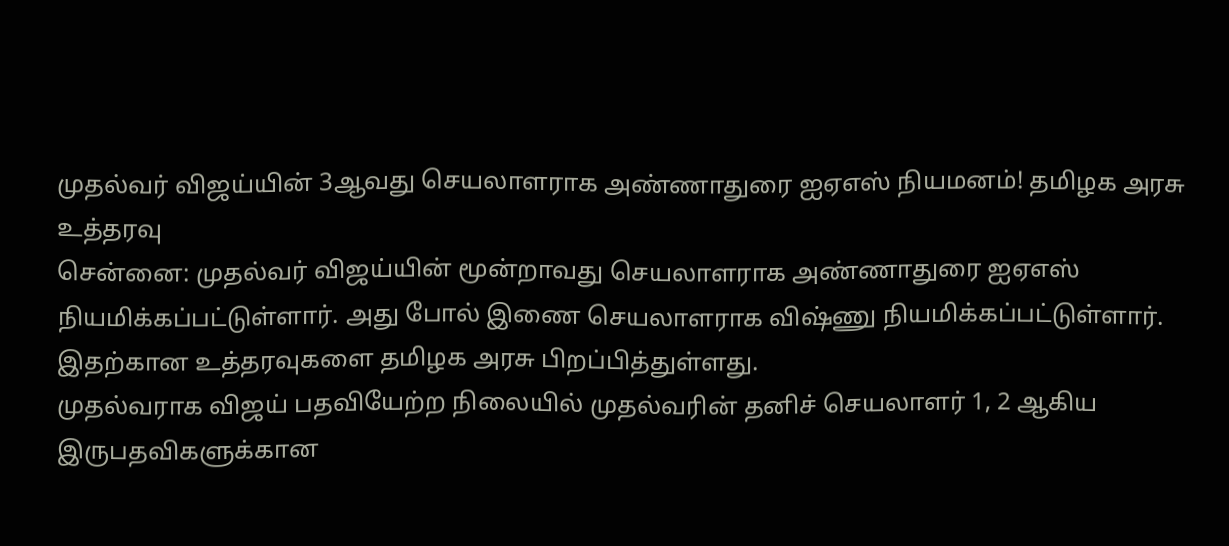முதல்வர் விஜய்யின் 3ஆவது செயலாளராக அண்ணாதுரை ஐஏஎஸ் நியமனம்! தமிழக அரசு உத்தரவு
சென்னை: முதல்வர் விஜய்யின் மூன்றாவது செயலாளராக அண்ணாதுரை ஐஏஎஸ் நியமிக்கப்பட்டுள்ளார். அது போல் இணை செயலாளராக விஷ்ணு நியமிக்கப்பட்டுள்ளார். இதற்கான உத்தரவுகளை தமிழக அரசு பிறப்பித்துள்ளது.
முதல்வராக விஜய் பதவியேற்ற நிலையில் முதல்வரின் தனிச் செயலாளர் 1, 2 ஆகிய இருபதவிகளுக்கான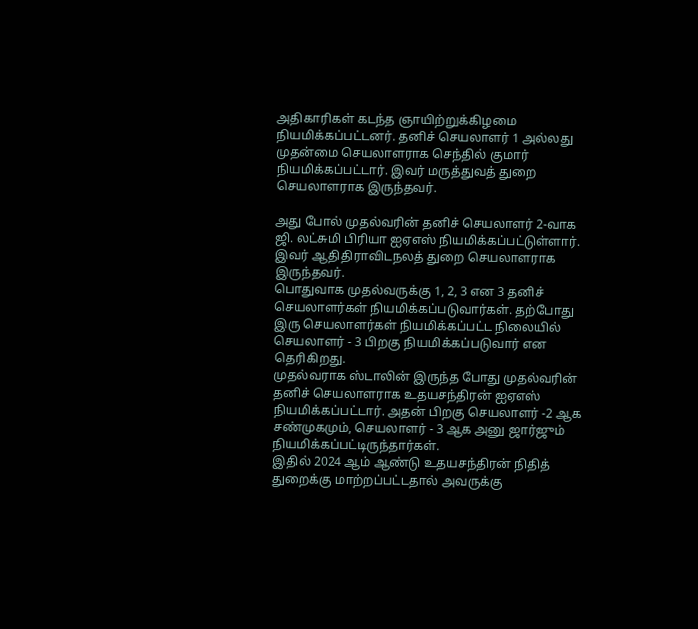அதிகாரிகள் கடந்த ஞாயிற்றுக்கிழமை நியமிக்கப்பட்டனர். தனிச் செயலாளர் 1 அல்லது முதன்மை செயலாளராக செந்தில் குமார் நியமிக்கப்பட்டார். இவர் மருத்துவத் துறை செயலாளராக இருந்தவர்.

அது போல் முதல்வரின் தனிச் செயலாளர் 2-வாக ஜி. லட்சுமி பிரியா ஐஏஎஸ் நியமிக்கப்பட்டுள்ளார். இவர் ஆதிதிராவிடநலத் துறை செயலாளராக இருந்தவர்.
பொதுவாக முதல்வருக்கு 1, 2, 3 என 3 தனிச் செயலாளர்கள் நியமிக்கப்படுவார்கள். தற்போது இரு செயலாளர்கள் நியமிக்கப்பட்ட நிலையில் செயலாளர் - 3 பிறகு நியமிக்கப்படுவார் என தெரிகிறது.
முதல்வராக ஸ்டாலின் இருந்த போது முதல்வரின் தனிச் செயலாளராக உதயசந்திரன் ஐஏஎஸ் நியமிக்கப்பட்டார். அதன் பிறகு செயலாளர் -2 ஆக சண்முகமும், செயலாளர் - 3 ஆக அனு ஜார்ஜும் நியமிக்கப்பட்டிருந்தார்கள்.
இதில் 2024 ஆம் ஆண்டு உதயசந்திரன் நிதித் துறைக்கு மாற்றப்பட்டதால் அவருக்கு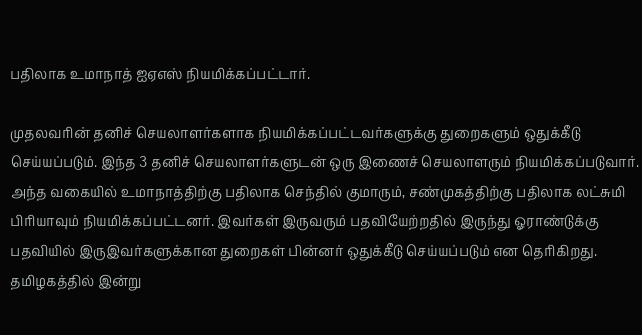பதிலாக உமாநாத் ஐஏஎஸ் நியமிக்கப்பட்டார்.

முதலவரின் தனிச் செயலாளர்களாக நியமிக்கப்பட்டவர்களுக்கு துறைகளும் ஒதுக்கீடு செய்யப்படும். இந்த 3 தனிச் செயலாளர்களுடன் ஒரு இணைச் செயலாளரும் நியமிக்கப்படுவார்.
அந்த வகையில் உமாநாத்திற்கு பதிலாக செந்தில் குமாரும், சண்முகத்திற்கு பதிலாக லட்சுமி பிரியாவும் நியமிக்கப்பட்டனர். இவர்கள் இருவரும் பதவியேற்றதில் இருந்து ஓராண்டுக்கு பதவியில் இருஇவர்களுக்கான துறைகள் பின்னர் ஒதுக்கீடு செய்யப்படும் என தெரிகிறது.
தமிழகத்தில் இன்று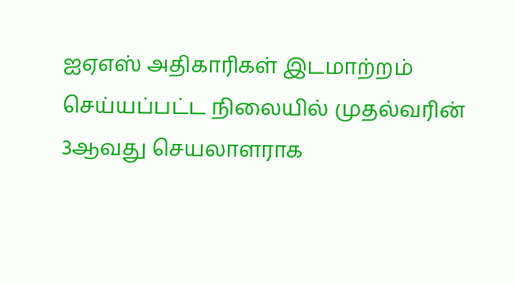ஐஏஎஸ் அதிகாரிகள் இடமாற்றம் செய்யப்பட்ட நிலையில் முதல்வரின் 3ஆவது செயலாளராக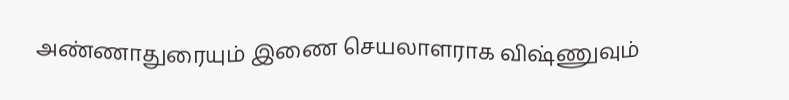அண்ணாதுரையும் இணை செயலாளராக விஷ்ணுவும்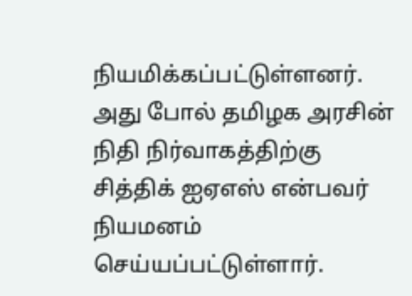நியமிக்கப்பட்டுள்ளனர். அது போல் தமிழக அரசின் நிதி நிர்வாகத்திற்கு சித்திக் ஐஏஎஸ் என்பவர் நியமனம் செய்யப்பட்டுள்ளார்.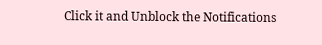Click it and Unblock the Notifications